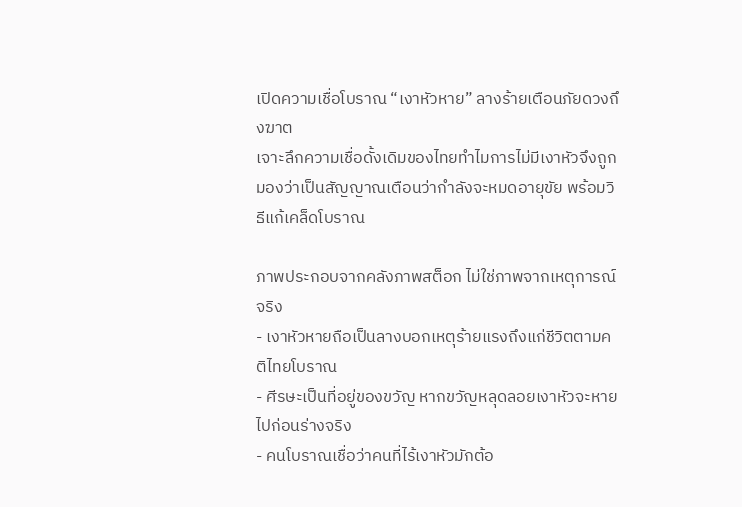เปิดความเชื่อโบราณ “เงาหัวหาย” ลางร้ายเตือนภัยดวงถึงฆาต
เจาะลึกความเชื่อดั้งเดิมของไทยทำไมการไม่มีเงาหัวจึงถูกมองว่าเป็นสัญญาณเตือนว่ากำลังจะหมดอายุขัย พร้อมวิธีแก้เคล็ดโบราณ

ภาพประกอบจากคลังภาพสต็อก ไม่ใช่ภาพจากเหตุการณ์จริง
- เงาหัวหายถือเป็นลางบอกเหตุร้ายแรงถึงแก่ชีวิตตามคติไทยโบราณ
- ศีรษะเป็นที่อยู่ของขวัญ หากขวัญหลุดลอยเงาหัวจะหายไปก่อนร่างจริง
- คนโบราณเชื่อว่าคนที่ไร้เงาหัวมักต้อ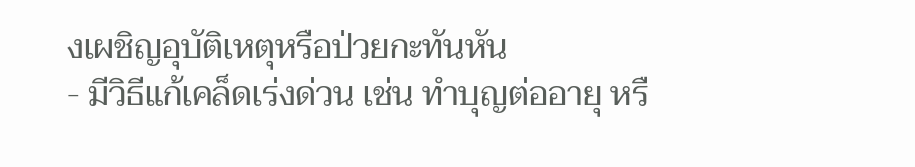งเผชิญอุบัติเหตุหรือป่วยกะทันหัน
- มีวิธีแก้เคล็ดเร่งด่วน เช่น ทำบุญต่ออายุ หรื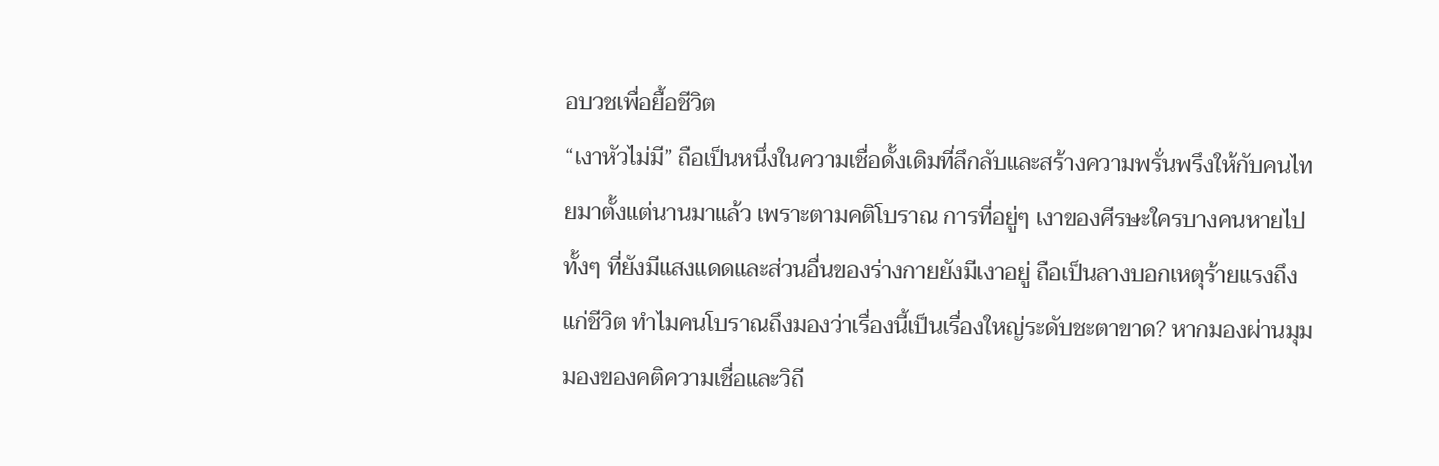อบวชเพื่อยื้อชีวิต
“เงาหัวไม่มี” ถือเป็นหนึ่งในความเชื่อดั้งเดิมที่ลึกลับและสร้างความพรั่นพรึงให้กับคนไทยมาตั้งแต่นานมาแล้ว เพราะตามคติโบราณ การที่อยู่ๆ เงาของศีรษะใครบางคนหายไป ทั้งๆ ที่ยังมีแสงแดดและส่วนอื่นของร่างกายยังมีเงาอยู่ ถือเป็นลางบอกเหตุร้ายแรงถึงแก่ชีวิต ทำไมคนโบราณถึงมองว่าเรื่องนี้เป็นเรื่องใหญ่ระดับชะตาขาด? หากมองผ่านมุมมองของคติความเชื่อและวิถี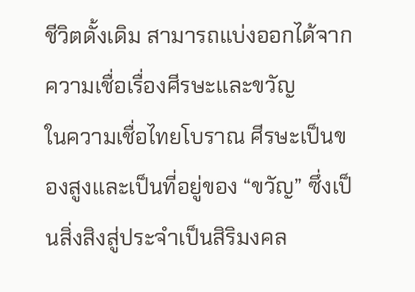ชีวิตดั้งเดิม สามารถแบ่งออกได้จากความเชื่อเรื่องศีรษะและขวัญ
ในความเชื่อไทยโบราณ ศีรษะเป็นของสูงและเป็นที่อยู่ของ “ขวัญ” ซึ่งเป็นสิ่งสิงสู่ประจำเป็นสิริมงคล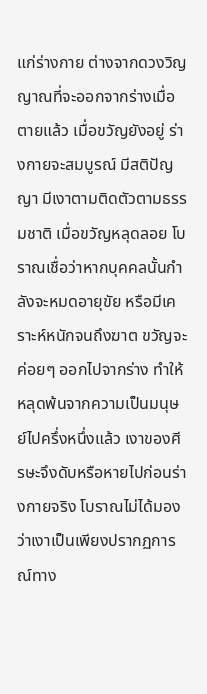แก่ร่างกาย ต่างจากดวงวิญญาณที่จะออกจากร่างเมื่อตายแล้ว เมื่อขวัญยังอยู่ ร่างกายจะสมบูรณ์ มีสติปัญญา มีเงาตามติดตัวตามธรรมชาติ เมื่อขวัญหลุดลอย โบราณเชื่อว่าหากบุคคลนั้นกำลังจะหมดอายุขัย หรือมีเคราะห์หนักจนถึงฆาต ขวัญจะค่อยๆ ออกไปจากร่าง ทำให้หลุดพ้นจากความเป็นมนุษย์ไปครึ่งหนึ่งแล้ว เงาของศีรษะจึงดับหรือหายไปก่อนร่างกายจริง โบราณไม่ได้มองว่าเงาเป็นเพียงปรากฏการณ์ทาง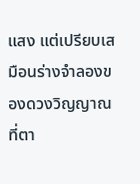แสง แต่เปรียบเสมือนร่างจำลองของดวงวิญญาณที่ตา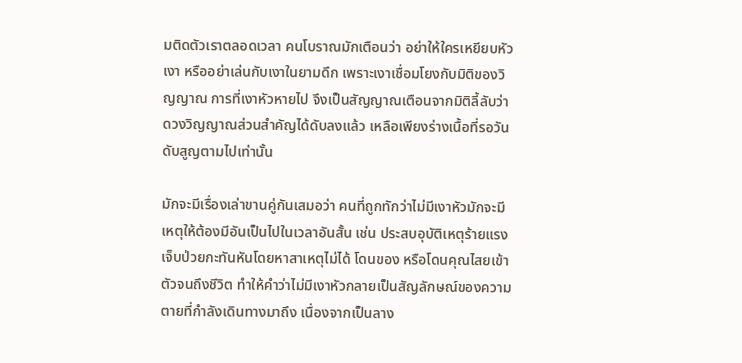มติดตัวเราตลอดเวลา คนโบราณมักเตือนว่า อย่าให้ใครเหยียบหัวเงา หรืออย่าเล่นกับเงาในยามดึก เพราะเงาเชื่อมโยงกับมิติของวิญญาณ การที่เงาหัวหายไป จึงเป็นสัญญาณเตือนจากมิติลี้ลับว่า ดวงวิญญาณส่วนสำคัญได้ดับลงแล้ว เหลือเพียงร่างเนื้อที่รอวันดับสูญตามไปเท่านั้น

มักจะมีเรื่องเล่าขานคู่กันเสมอว่า คนที่ถูกทักว่าไม่มีเงาหัวมักจะมีเหตุให้ต้องมีอันเป็นไปในเวลาอันสั้น เช่น ประสบอุบัติเหตุร้ายแรง เจ็บป่วยกะทันหันโดยหาสาเหตุไม่ได้ โดนของ หรือโดนคุณไสยเข้าตัวจนถึงชีวิต ทำให้คำว่าไม่มีเงาหัวกลายเป็นสัญลักษณ์ของความตายที่กำลังเดินทางมาถึง เนื่องจากเป็นลาง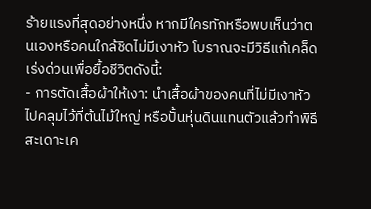ร้ายแรงที่สุดอย่างหนึ่ง หากมีใครทักหรือพบเห็นว่าตนเองหรือคนใกล้ชิดไม่มีเงาหัว โบราณจะมีวิธีแก้เคล็ดเร่งด่วนเพื่อยื้อชีวิตดังนี้:
- การตัดเสื้อผ้าให้เงา: นำเสื้อผ้าของคนที่ไม่มีเงาหัวไปคลุมไว้ที่ต้นไม้ใหญ่ หรือปั้นหุ่นดินแทนตัวแล้วทำพิธีสะเดาะเค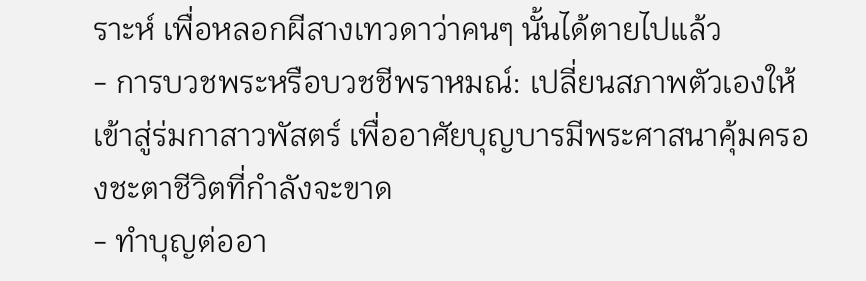ราะห์ เพื่อหลอกผีสางเทวดาว่าคนๆ นั้นได้ตายไปแล้ว
- การบวชพระหรือบวชชีพราหมณ์: เปลี่ยนสภาพตัวเองให้เข้าสู่ร่มกาสาวพัสตร์ เพื่ออาศัยบุญบารมีพระศาสนาคุ้มครองชะตาชีวิตที่กำลังจะขาด
- ทำบุญต่ออา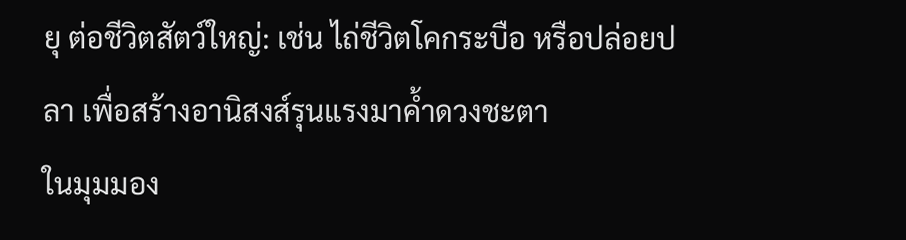ยุ ต่อชีวิตสัตว์ใหญ่: เช่น ไถ่ชีวิตโคกระบือ หรือปล่อยปลา เพื่อสร้างอานิสงส์รุนแรงมาค้ำดวงชะตา
ในมุมมอง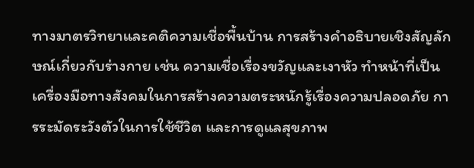ทางมาตรวิทยาและคติความเชื่อพื้นบ้าน การสร้างคำอธิบายเชิงสัญลักษณ์เกี่ยวกับร่างกาย เช่น ความเชื่อเรื่องขวัญและเงาหัว ทำหน้าที่เป็นเครื่องมือทางสังคมในการสร้างความตระหนักรู้เรื่องความปลอดภัย การระมัดระวังตัวในการใช้ชีวิต และการดูแลสุขภาพ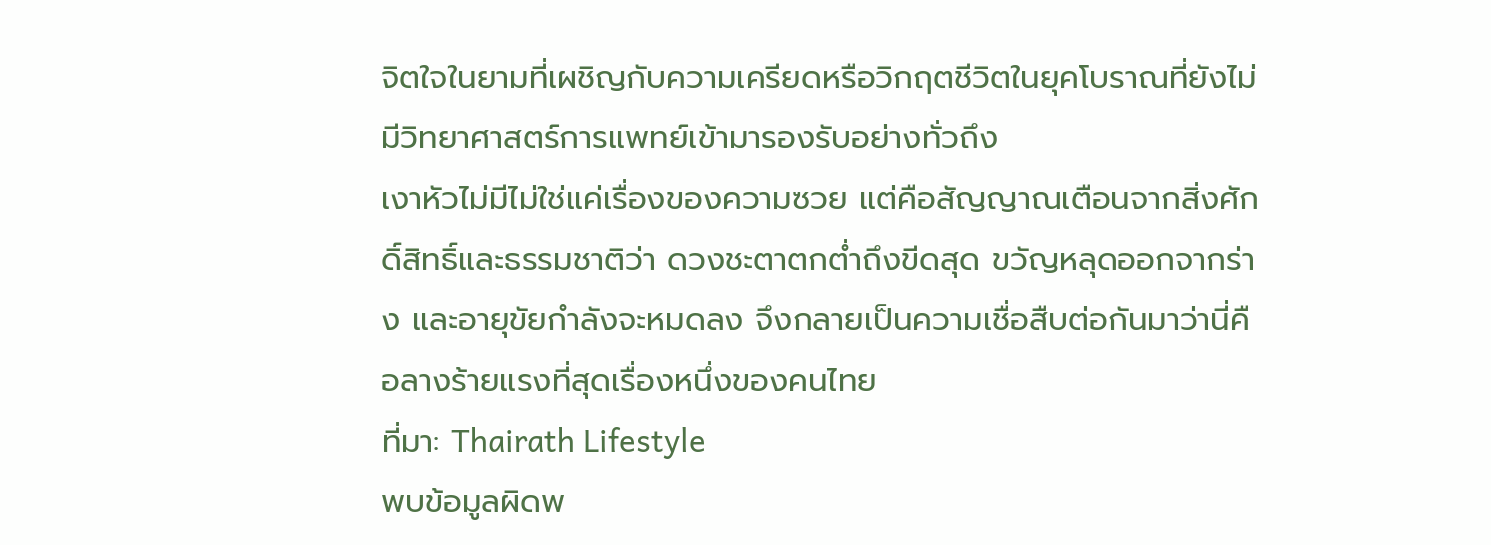จิตใจในยามที่เผชิญกับความเครียดหรือวิกฤตชีวิตในยุคโบราณที่ยังไม่มีวิทยาศาสตร์การแพทย์เข้ามารองรับอย่างทั่วถึง
เงาหัวไม่มีไม่ใช่แค่เรื่องของความซวย แต่คือสัญญาณเตือนจากสิ่งศักดิ์สิทธิ์และธรรมชาติว่า ดวงชะตาตกต่ำถึงขีดสุด ขวัญหลุดออกจากร่าง และอายุขัยกำลังจะหมดลง จึงกลายเป็นความเชื่อสืบต่อกันมาว่านี่คือลางร้ายแรงที่สุดเรื่องหนึ่งของคนไทย
ที่มา: Thairath Lifestyle
พบข้อมูลผิดพ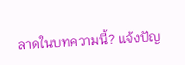ลาดในบทความนี้? แจ้งปัญ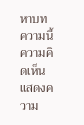หาบทความนี้
ความคิดเห็น
แสดงความ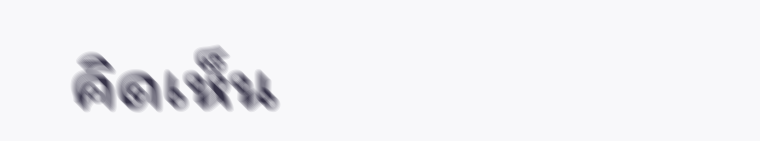คิดเห็น